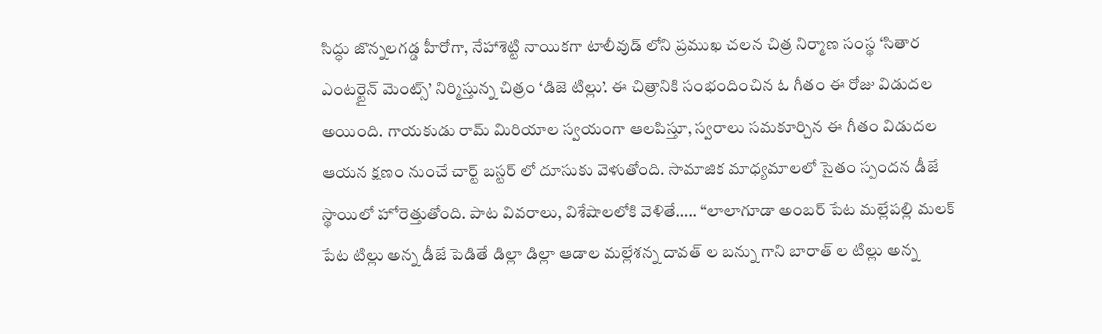సిద్ధు జొన్నలగడ్డ హీరోగా, నేహాశెట్టి నాయికగా టాలీవుడ్ లోని ప్రముఖ చలన చిత్ర నిర్మాణ సంస్థ ‘సితార ఎంటర్టైన్ మెంట్స్’ నిర్మిస్తున్న చిత్రం ‘డిజె టిల్లు’. ఈ చిత్రానికి సంభందించిన ఓ గీతం ఈ రోజు విడుదల అయింది. గాయకుడు రామ్ మిరియాల స్వయంగా ఆలపిస్తూ, స్వరాలు సమకూర్చిన ఈ గీతం విడుదల ఆయన క్షణం నుంచే చార్ట్ బస్టర్ లో దూసుకు వెళుతోంది. సామాజిక మాధ్యమాలలో సైతం స్పందన డీజే స్థాయిలో హోరెత్తుతోంది. పాట వివరాలు, విశేషాలలోకి వెళితే….. “లాలాగూడా అంబర్ పేట మల్లేపల్లి మలక్ పేట టిల్లు అన్న డీజే పెడితే డిల్లా డిల్లా ఆడాల మల్లేశన్న దావత్ ల బన్ను గాని బారాత్ ల టిల్లు అన్న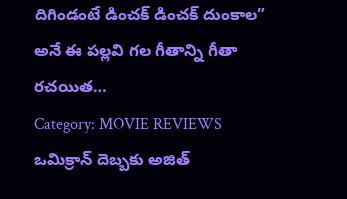దిగిండంటే డించక్ డించక్ దుంకాల” అనే ఈ పల్లవి గల గీతాన్ని గీతా రచయిత…
Category: MOVIE REVIEWS
ఒమిక్రాన్ దెబ్బకు అజిత్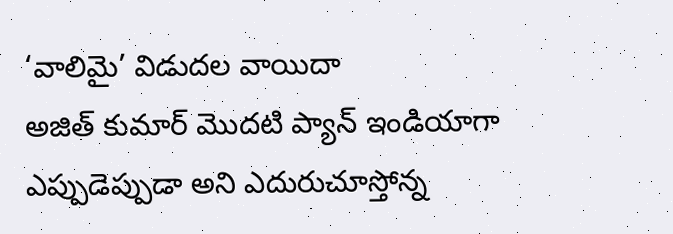‘వాలిమై’ విడుదల వాయిదా
అజిత్ కుమార్ మొదటి ప్యాన్ ఇండియాగా ఎప్పుడెప్పుడా అని ఎదురుచూస్తోన్న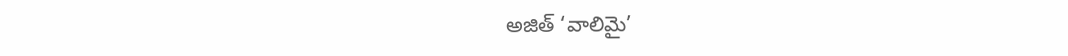అజిత్ ‘వాలిమై’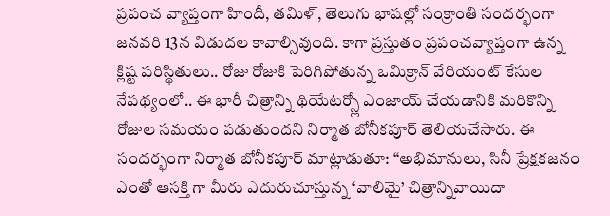ప్రపంచ వ్యాప్తంగా హిందీ, తమిళ్, తెలుగు భాషల్లో సంక్రాంతి సందర్భంగా జనవరి 13న విడుదల కావాల్సివుంది. కాగా ప్రస్తుతం ప్రపంచవ్యాప్తంగా ఉన్న క్లిష్ట పరిస్థితులు.. రోజు రోజుకి పెరిగిపోతున్న ఒమిక్రాన్ వేరియంట్ కేసుల నేపథ్యంలో.. ఈ భారీ చిత్రాన్ని థియేటర్స్లో ఎంజాయ్ చేయడానికి మరికొన్ని రోజుల సమయం పడుతుందని నిర్మాత బోనీకపూర్ తెలియచేసారు. ఈ సందర్భంగా నిర్మాత బోనీకపూర్ మాట్లాడుతూ: “అభిమానులు, సినీ ప్రేక్షకజనం ఎంతో ఆసక్తి గా మీరు ఎదురుచూస్తున్న ‘వాలిమై’ చిత్రాన్నివాయిదా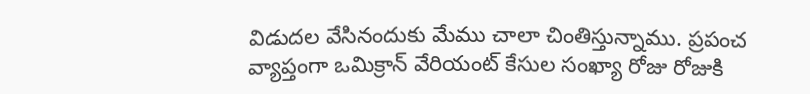విడుదల వేసినందుకు మేము చాలా చింతిస్తున్నాము. ప్రపంచ వ్యాప్తంగా ఒమిక్రాన్ వేరియంట్ కేసుల సంఖ్యా రోజు రోజుకి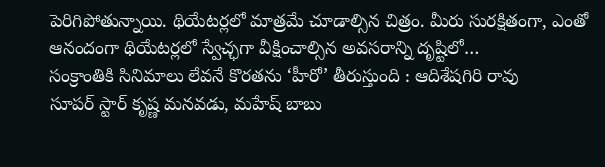పెరిగిపోతున్నాయి. థియేటర్లలో మాత్రమే చూడాల్సిన చిత్రం. మీరు సురక్షితంగా, ఎంతో ఆనందంగా థియేటర్లలో స్వేచ్ఛగా వీక్షించాల్సిన అవసరాన్ని దృష్టిలో…
సంక్రాంతికి సినిమాలు లేవనే కొరతను ‘హీరో’ తీరుస్తుంది : ఆదిశేషగిరి రావు
సూపర్ స్టార్ కృష్ణ మనవడు, మహేష్ బాబు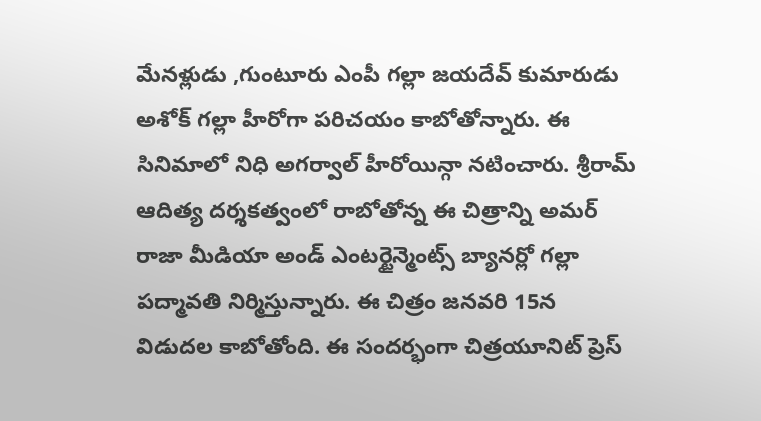మేనళ్లుడు ,గుంటూరు ఎంపీ గల్లా జయదేవ్ కుమారుడు అశోక్ గల్లా హీరోగా పరిచయం కాబోతోన్నారు. ఈ సినిమాలో నిధి అగర్వాల్ హీరోయిన్గా నటించారు. శ్రీరామ్ ఆదిత్య దర్శకత్వంలో రాబోతోన్న ఈ చిత్రాన్ని అమర్ రాజా మీడియా అండ్ ఎంటర్టైన్మెంట్స్ బ్యానర్లో గల్లా పద్మావతి నిర్మిస్తున్నారు. ఈ చిత్రం జనవరి 15న విడుదల కాబోతోంది. ఈ సందర్భంగా చిత్రయూనిట్ ప్రెస్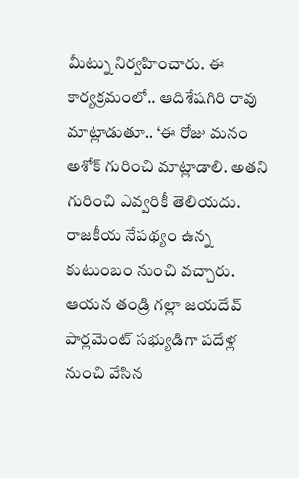మీట్ను నిర్వహించారు. ఈ కార్యక్రమంలో.. ఆదిశేషగిరి రావు మాట్లాడుతూ.. ‘ఈ రోజు మనం అశోక్ గురించి మాట్లాడాలి. అతని గురించి ఎవ్వరికీ తెలియదు. రాజకీయ నేపథ్యం ఉన్న కుటుంబం నుంచి వచ్చారు. ఆయన తండ్రి గల్లా జయదేవ్ పార్లమెంట్ సభ్యుడిగా పదేళ్ల నుంచి వేసిన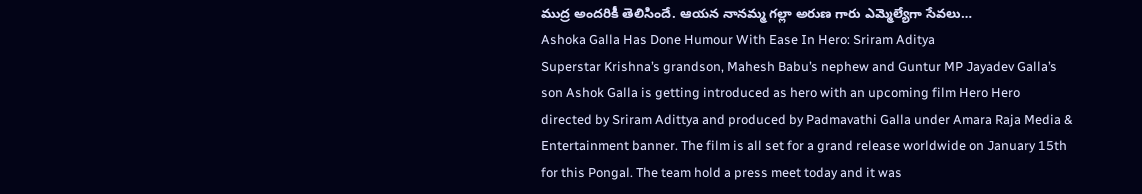ముద్ర అందరికీ తెలిసిందే. ఆయన నానమ్మ గల్లా అరుణ గారు ఎమ్మెల్యేగా సేవలు…
Ashoka Galla Has Done Humour With Ease In Hero: Sriram Aditya
Superstar Krishna’s grandson, Mahesh Babu’s nephew and Guntur MP Jayadev Galla’s son Ashok Galla is getting introduced as hero with an upcoming film Hero Hero directed by Sriram Adittya and produced by Padmavathi Galla under Amara Raja Media & Entertainment banner. The film is all set for a grand release worldwide on January 15th for this Pongal. The team hold a press meet today and it was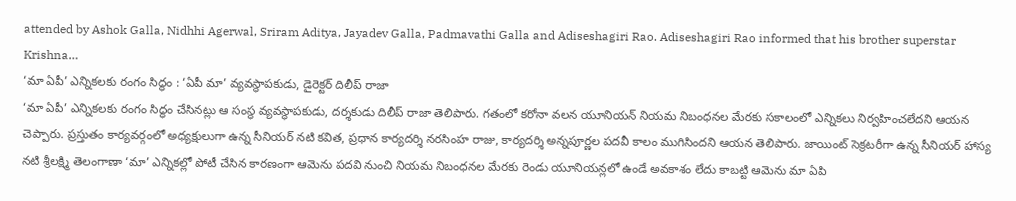attended by Ashok Galla, Nidhhi Agerwal, Sriram Aditya, Jayadev Galla, Padmavathi Galla and Adiseshagiri Rao. Adiseshagiri Rao informed that his brother superstar Krishna…
‘మా ఏపీ’ ఎన్నికలకు రంగం సిద్ధం : ‘ఏపీ మా’ వ్యవస్థాపకుడు, డైరెక్టర్ దిలీప్ రాజా
‘మా ఏపీ’ ఎన్నికలకు రంగం సిద్ధం చేసినట్లు ఆ సంస్థ వ్యవస్థాపకుడు, దర్శకుడు దిలీప్ రాజా తెలిపారు. గతంలో కరోనా వలన యూనియన్ నియమ నిబంధనల మేరకు సకాలంలో ఎన్నికలు నిర్వహించలేదని ఆయన చెప్పారు. ప్రస్తుతం కార్యవర్గంలో అధ్యక్షులుగా ఉన్న సీనియర్ నటి కవిత, ప్రధాన కార్యదర్శి నరసింహ రాజు, కార్యదర్శి అన్నపూర్ణల పదవీ కాలం ముగిసిందని ఆయన తెలిపారు. జాయింట్ సెక్రటరీగా ఉన్న సీనియర్ హాస్య నటి శ్రీలక్ష్మి తెలంగాణా ‘మా’ ఎన్నికల్లో పోటీ చేసిన కారణంగా ఆమెను పదవి నుంచి నియమ నిబంధనల మేరకు రెండు యూనియన్లలో ఉండే అవకాశం లేదు కాబట్టి ఆమెను మా ఏపి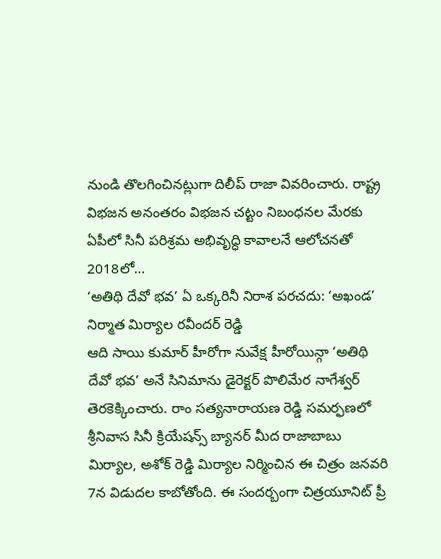నుండి తొలగించినట్లుగా దిలీప్ రాజా వివరించారు. రాష్ట్ర విభజన అనంతరం విభజన చట్టం నిబంధనల మేరకు ఏపీలో సినీ పరిశ్రమ అభివృద్ధి కావాలనే ఆలోచనతో 2018లో…
‘అతిథి దేవో భవ’ ఏ ఒక్కరినీ నిరాశ పరచదు: ‘అఖండ’ నిర్మాత మిర్యాల రవీందర్ రెడ్డి
ఆది సాయి కుమార్ హీరోగా నువేక్ష హీరోయిన్గా ‘అతిథి దేవో భవ’ అనే సినిమాను డైరెక్టర్ పొలిమేర నాగేశ్వర్ తెరకెక్కించారు. రాం సత్యనారాయణ రెడ్డి సమర్ఫణలో శ్రీనివాస సినీ క్రియేషన్స్ బ్యానర్ మీద రాజాబాబు మిర్యాల, అశోక్ రెడ్డి మిర్యాల నిర్మించిన ఈ చిత్రం జనవరి 7న విడుదల కాబోతోంది. ఈ సందర్బంగా చిత్రయూనిట్ ప్రీ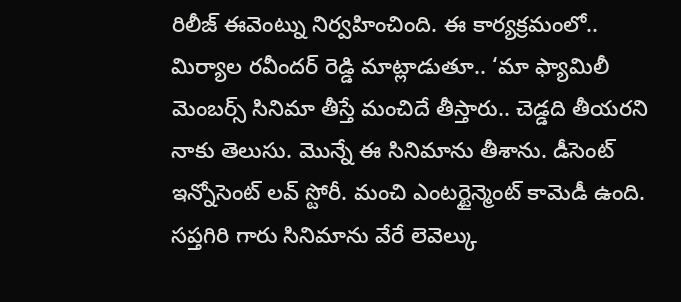రిలీజ్ ఈవెంట్ను నిర్వహించింది. ఈ కార్యక్రమంలో.. మిర్యాల రవీందర్ రెడ్డి మాట్లాడుతూ.. ‘మా ఫ్యామిలీ మెంబర్స్ సినిమా తీస్తే మంచిదే తీస్తారు.. చెడ్డది తీయరని నాకు తెలుసు. మొన్నే ఈ సినిమాను తీశాను. డీసెంట్ ఇన్నోసెంట్ లవ్ స్టోరీ. మంచి ఎంటర్టైన్మెంట్ కామెడీ ఉంది. సప్తగిరి గారు సినిమాను వేరే లెవెల్కు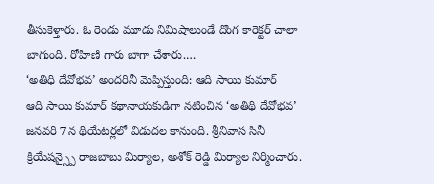తీసుకెళ్తారు. ఓ రెండు మూడు నిమిషాలుండే దొంగ కారెక్టర్ చాలా బాగుంది. రోహిణి గారు బాగా చేశారు.…
‘అతిధి దేవోభవ’ అందరినీ మెప్పిస్తుంది: ఆది సాయి కుమార్
ఆది సాయి కుమార్ కథానాయకుడిగా నటించిన ‘అతిథి దేవోభవ’ జనవరి 7న థియేటర్లలో విడుదల కానుంది. శ్రీనివాస సినీ క్రియేషన్స్పై రాజబాబు మిర్యాల, అశోక్ రెడ్డి మిర్యాల నిర్మించారు.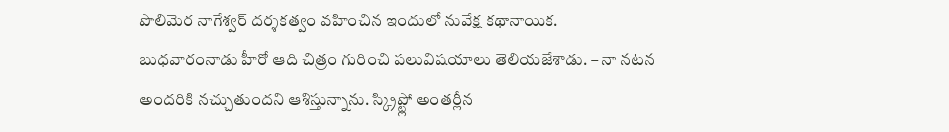పొలిమెర నాగేశ్వర్ దర్శకత్వం వహించిన ఇందులో నువేక్ష కథానాయిక. బుధవారంనాడు హీరో ఆది చిత్రం గురించి పలువిషయాలు తెలియజేశాడు. – నా నటన అందరికి నచ్చుతుందని ఆశిస్తున్నాను. స్క్రిప్ట్లో అంతర్లీన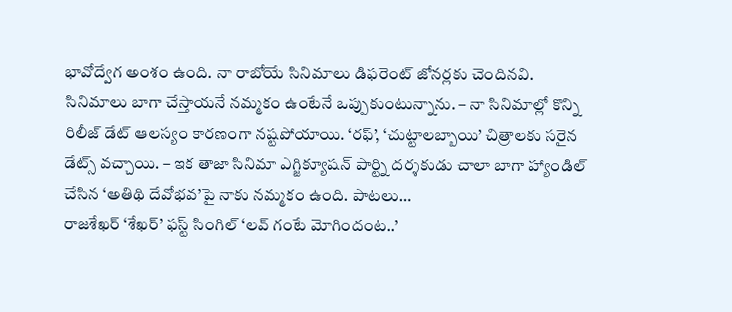భావోద్వేగ అంశం ఉంది. నా రాబోయే సినిమాలు డిఫరెంట్ జోనర్లకు చెందినవి. సినిమాలు బాగా చేస్తాయనే నమ్మకం ఉంటేనే ఒప్పుకుంటున్నాను. – నా సినిమాల్లో కొన్ని రిలీజ్ డేట్ ఆలస్యం కారణంగా నష్టపోయాయి. ‘రఫ్’, ‘చుట్టాలబ్బాయి’ చిత్రాలకు సరైన డేట్స్ వచ్చాయి. – ఇక తాజా సినిమా ఎగ్జిక్యూషన్ పార్ట్ని దర్శకుడు చాలా బాగా హ్యాండిల్ చేసిన ‘అతిథి దేవోభవ’పై నాకు నమ్మకం ఉంది. పాటలు…
రాజశేఖర్ ‘శేఖర్’ ఫస్ట్ సింగిల్ ‘లవ్ గంటే మోగిందంట..’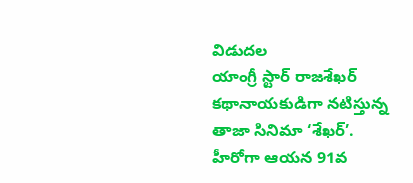విడుదల
యాంగ్రీ స్టార్ రాజశేఖర్ కథానాయకుడిగా నటిస్తున్న తాజా సినిమా ‘శేఖర్’. హీరోగా ఆయన 91వ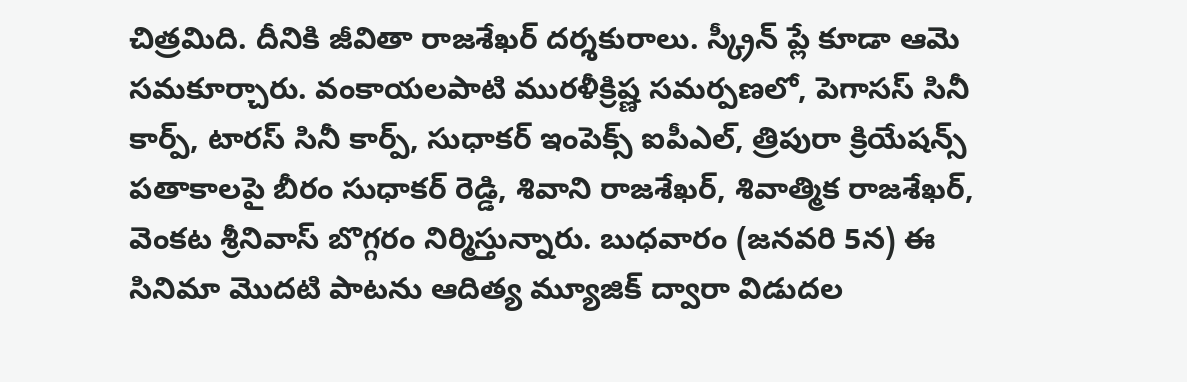చిత్రమిది. దీనికి జీవితా రాజశేఖర్ దర్శకురాలు. స్క్రీన్ ప్లే కూడా ఆమె సమకూర్చారు. వంకాయలపాటి మురళీక్రిష్ణ సమర్పణలో, పెగాసస్ సినీ కార్ప్, టారస్ సినీ కార్ప్, సుధాకర్ ఇంపెక్స్ ఐపీఎల్, త్రిపురా క్రియేషన్స్ పతాకాలపై బీరం సుధాకర్ రెడ్డి, శివాని రాజశేఖర్, శివాత్మిక రాజశేఖర్, వెంకట శ్రీనివాస్ బొగ్గరం నిర్మిస్తున్నారు. బుధవారం (జనవరి 5న) ఈ సినిమా మొదటి పాటను ఆదిత్య మ్యూజిక్ ద్వారా విడుదల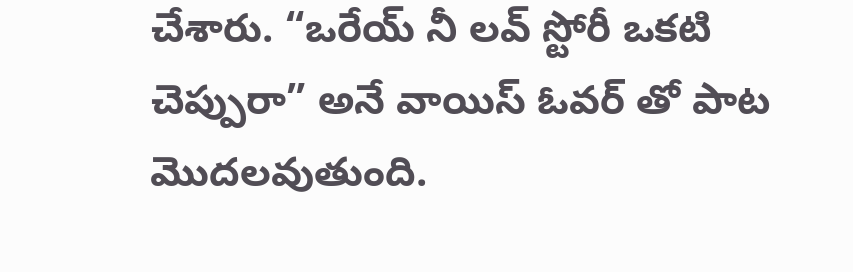చేశారు. “ఒరేయ్ నీ లవ్ స్టోరీ ఒకటి చెప్పురా” అనే వాయిస్ ఓవర్ తో పాట మొదలవుతుంది.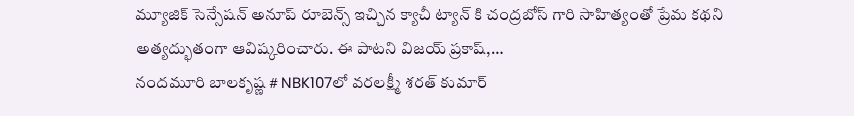మ్యూజిక్ సెన్సేషన్ అనూప్ రూబెన్స్ ఇచ్చిన క్యాచీ ట్యాన్ కి చంద్రబోస్ గారి సాహిత్యంతో ప్రేమ కథని అత్యద్భుతంగా ఆవిష్కరించారు. ఈ పాటని విజయ్ ప్రకాష్,…
నందమూరి బాలకృష్ణ # NBK107లో వరలక్ష్మీ శరత్ కుమార్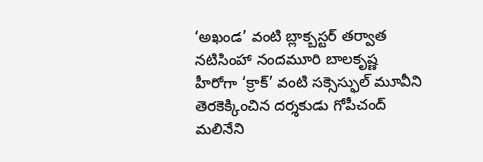‘అఖండ’ వంటి బ్లాక్బస్టర్ తర్వాత నటిసింహా నందమూరి బాలకృష్ణ హీరోగా ‘క్రాక్’ వంటి సక్సెస్ఫుల్ మూవీని తెరకెక్కించిన దర్శకుడు గోపీచంద్ మలినేని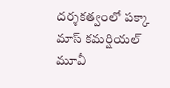దర్శకత్వంలో పక్కా మాస్ కమర్షియల్ మూవీ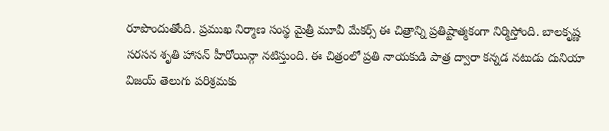రూపొందుతోంది. ప్రముఖ నిర్మాణ సంస్థ మైత్రీ మూవీ మేకర్స్ ఈ చిత్రాన్ని ప్రతిష్టాత్మకంగా నిర్మిస్తోంది. బాలకృష్ణ సరసన శృతి హాసన్ హీరోయిన్గా నటిస్తుంది. ఈ చిత్రంలో ప్రతి నాయకుడి పాత్ర ద్వారా కన్నడ నటుడు దునియా విజయ్ తెలుగు పరిశ్రమకు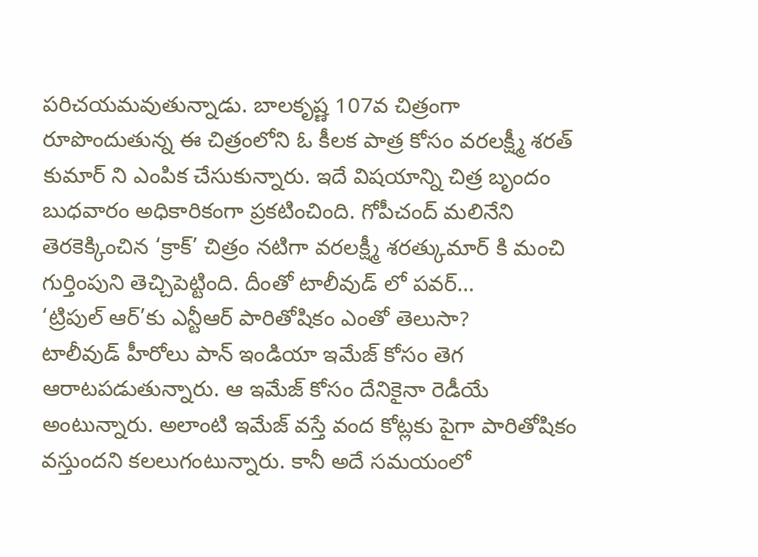పరిచయమవుతున్నాడు. బాలకృష్ణ 107వ చిత్రంగా రూపొందుతున్న ఈ చిత్రంలోని ఓ కీలక పాత్ర కోసం వరలక్ష్మీ శరత్ కుమార్ ని ఎంపిక చేసుకున్నారు. ఇదే విషయాన్ని చిత్ర బృందం బుధవారం అధికారికంగా ప్రకటించింది. గోపీచంద్ మలినేని తెరకెక్కించిన ‘క్రాక్’ చిత్రం నటిగా వరలక్ష్మీ శరత్కుమార్ కి మంచి గుర్తింపుని తెచ్చిపెట్టింది. దీంతో టాలీవుడ్ లో పవర్…
‘ట్రిపుల్ ఆర్’కు ఎన్టీఆర్ పారితోషికం ఎంతో తెలుసా?
టాలీవుడ్ హీరోలు పాన్ ఇండియా ఇమేజ్ కోసం తెగ ఆరాటపడుతున్నారు. ఆ ఇమేజ్ కోసం దేనికైనా రెడీయే అంటున్నారు. అలాంటి ఇమేజ్ వస్తే వంద కోట్లకు పైగా పారితోషికం వస్తుందని కలలుగంటున్నారు. కానీ అదే సమయంలో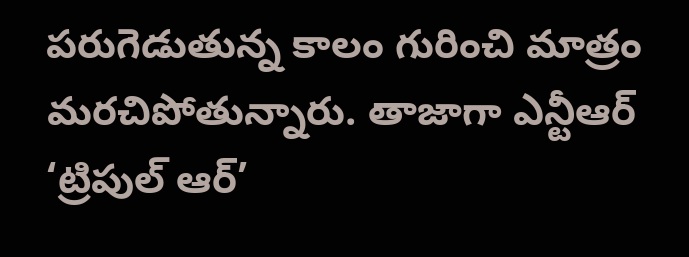పరుగెడుతున్న కాలం గురించి మాత్రం మరచిపోతున్నారు. తాజాగా ఎన్టీఆర్ ‘ట్రిపుల్ ఆర్’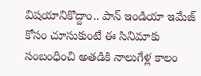విషయానికొద్దాం.. పాన్ ఇండియా ఇమేజ్ కోసం చూసుకుంటే ఈ సినిమాకు సంబంధించి అతడికి నాలుగేళ్ల కాలం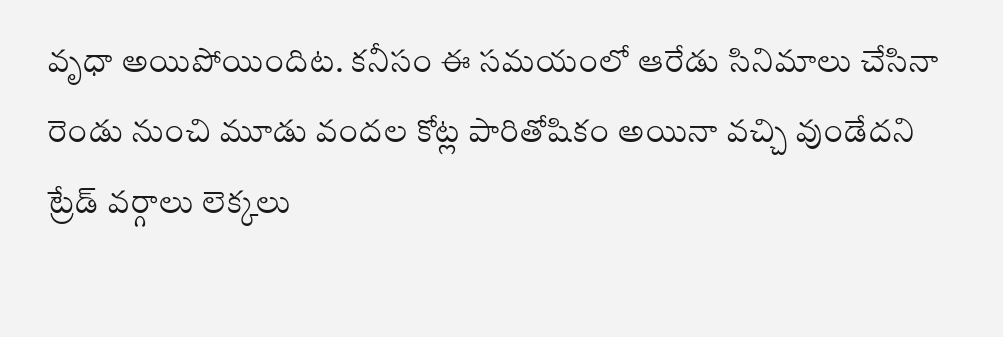వృధా అయిపోయిందిట. కనీసం ఈ సమయంలో ఆరేడు సినిమాలు చేసినా రెండు నుంచి మూడు వందల కోట్ల పారితోషికం అయినా వచ్చి వుండేదని ట్రేడ్ వర్గాలు లెక్కలు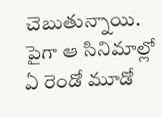చెబుతున్నాయి. పైగా ఆ సినిమాల్లో ఏ రెండో మూడో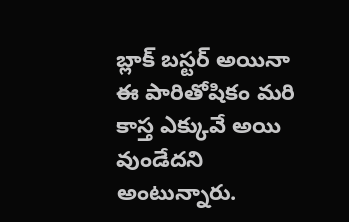బ్లాక్ బస్టర్ అయినా ఈ పారితోషికం మరి కాస్త ఎక్కువే అయి వుండేదని అంటున్నారు.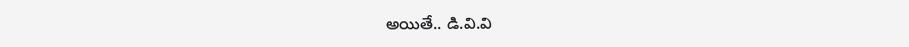అయితే.. డి.వి.వి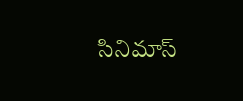సినిమాస్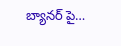బ్యానర్ పై…